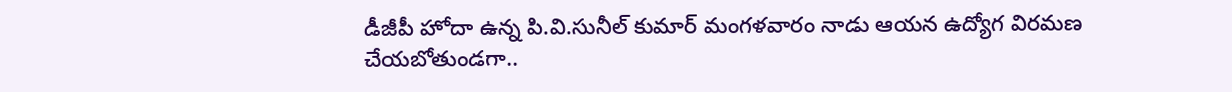డీజీపీ హోదా ఉన్న పి.వి.సునీల్ కుమార్ మంగళవారం నాడు ఆయన ఉద్యోగ విరమణ చేయబోతుండగా..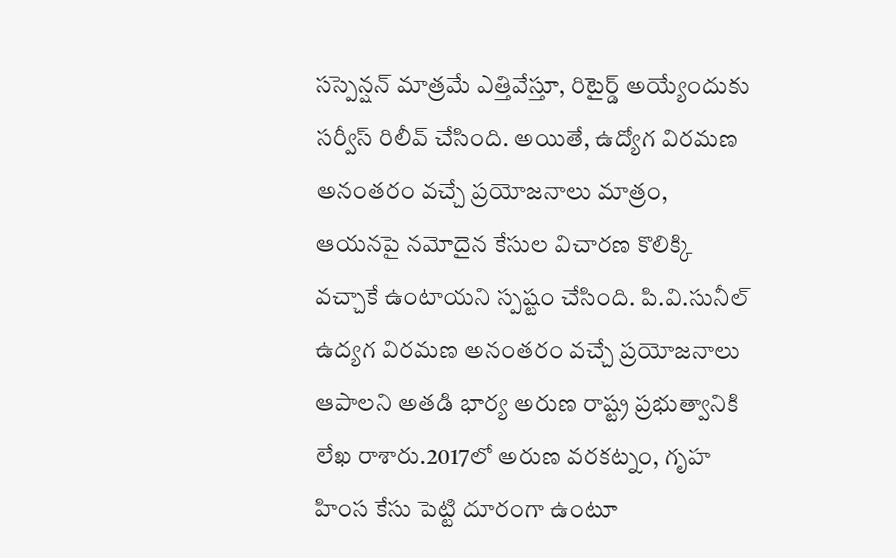సస్పెన్షన్ మాత్రమే ఎత్తివేస్తూ, రిటైర్డ్ అయ్యేందుకు సర్వీస్ రిలీవ్ చేసింది. అయితే, ఉద్యోగ విరమణ అనంతరం వచ్చే ప్రయోజనాలు మాత్రం, ఆయనపై నమోదైన కేసుల విచారణ కొలిక్కి వచ్చాకే ఉంటాయని స్పష్టం చేసింది. పి.వి.సునీల్ ఉద్యగ విరమణ అనంతరం వచ్చే ప్రయోజనాలు ఆపాలని అతడి భార్య అరుణ రాష్ట్ర ప్రభుత్వానికి లేఖ రాశారు.2017లో అరుణ వరకట్నం, గృహ హింస కేసు పెట్టి దూరంగా ఉంటూ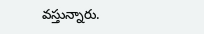వస్తున్నారు.